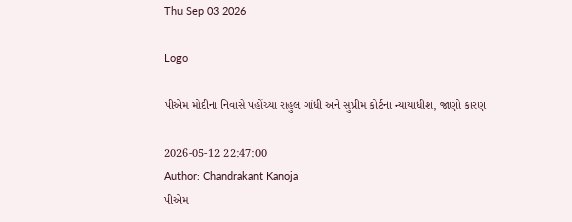Thu Sep 03 2026

Logo

પીએમ મોદીના નિવાસે પહોંચ્યા રાહુલ ગાંધી અને સુપ્રીમ કોર્ટના ન્યાયાધીશ, જાણો કારણ

2026-05-12 22:47:00
Author: Chandrakant Kanoja
પીએમ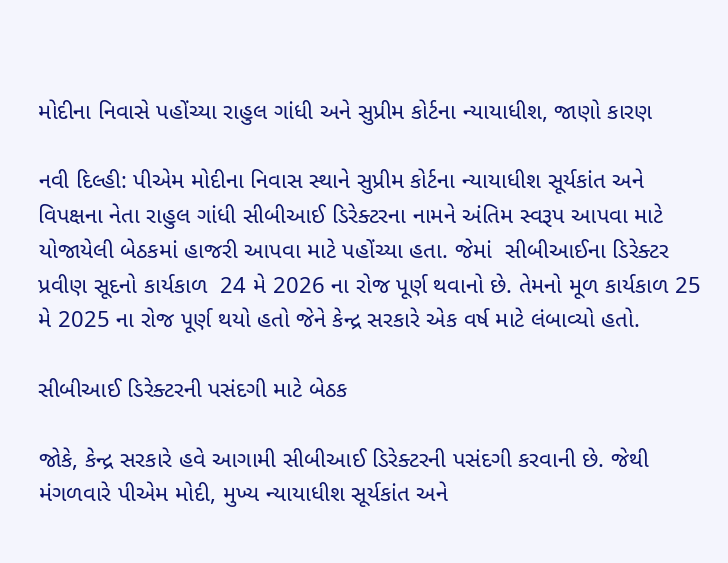મોદીના નિવાસે પહોંચ્યા રાહુલ ગાંધી અને સુપ્રીમ કોર્ટના ન્યાયાધીશ, જાણો કારણ

નવી દિલ્હી: પીએમ મોદીના નિવાસ સ્થાને સુપ્રીમ કોર્ટના ન્યાયાધીશ સૂર્યકાંત અને વિપક્ષના નેતા રાહુલ ગાંધી સીબીઆઈ ડિરેક્ટરના નામને અંતિમ સ્વરૂપ આપવા માટે યોજાયેલી બેઠકમાં હાજરી આપવા માટે પહોંચ્યા હતા. જેમાં  સીબીઆઈના ડિરેક્ટર પ્રવીણ સૂદનો કાર્યકાળ  24 મે 2026 ના રોજ પૂર્ણ થવાનો છે. તેમનો મૂળ કાર્યકાળ 25 મે 2025 ના રોજ પૂર્ણ થયો હતો જેને કેન્દ્ર સરકારે એક વર્ષ માટે લંબાવ્યો હતો.

સીબીઆઈ ડિરેક્ટરની પસંદગી માટે બેઠક

જોકે, કેન્દ્ર સરકારે હવે આગામી સીબીઆઈ ડિરેક્ટરની પસંદગી કરવાની છે. જેથી મંગળવારે પીએમ મોદી, મુખ્ય ન્યાયાધીશ સૂર્યકાંત અને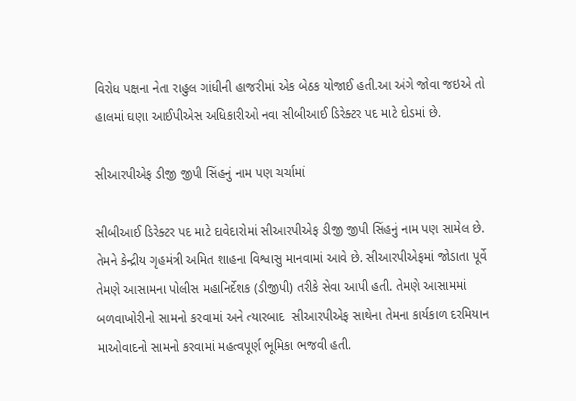વિરોધ પક્ષના નેતા રાહુલ ગાંધીની હાજરીમાં એક બેઠક યોજાઈ હતી.આ અંગે જોવા જઇએ તો હાલમાં ઘણા આઈપીએસ અધિકારીઓ નવા સીબીઆઈ ડિરેક્ટર પદ માટે દોડમાં છે.

સીઆરપીએફ ડીજી જીપી સિંહનું નામ પણ ચર્ચામાં

સીબીઆઈ ડિરેક્ટર પદ માટે દાવેદારોમાં સીઆરપીએફ ડીજી જીપી સિંહનું નામ પણ સામેલ છે. તેમને કેન્દ્રીય ગૃહમંત્રી અમિત શાહના વિશ્વાસુ માનવામાં આવે છે. સીઆરપીએફમાં જોડાતા પૂર્વે તેમણે આસામના પોલીસ મહાનિર્દેશક (ડીજીપી) તરીકે સેવા આપી હતી. તેમણે આસામમાં બળવાખોરીનો સામનો કરવામાં અને ત્યારબાદ  સીઆરપીએફ સાથેના તેમના કાર્યકાળ દરમિયાન  માઓવાદનો સામનો કરવામાં મહત્વપૂર્ણ ભૂમિકા ભજવી હતી.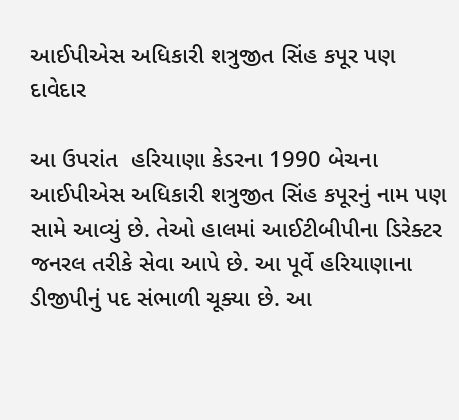આઈપીએસ અધિકારી શત્રુજીત સિંહ કપૂર પણ  દાવેદાર

આ ઉપરાંત  હરિયાણા કેડરના 1990 બેચના આઈપીએસ અધિકારી શત્રુજીત સિંહ કપૂરનું નામ પણ સામે આવ્યું છે. તેઓ હાલમાં આઈટીબીપીના ડિરેક્ટર જનરલ તરીકે સેવા આપે છે. આ પૂર્વે હરિયાણાના ડીજીપીનું પદ સંભાળી ચૂક્યા છે. આ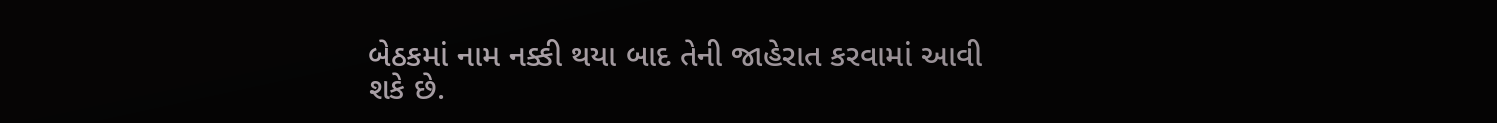બેઠકમાં નામ નક્કી થયા બાદ તેની જાહેરાત કરવામાં આવી શકે છે.